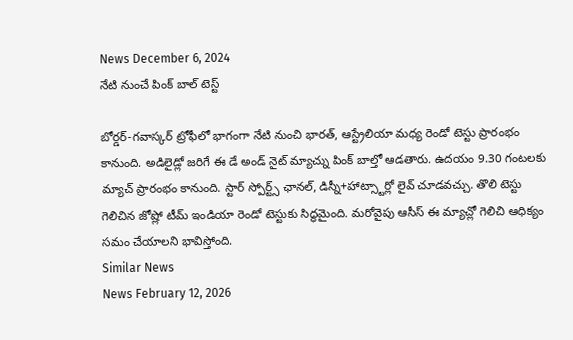News December 6, 2024
నేటి నుంచే పింక్ బాల్ టెస్ట్

బోర్డర్-గవాస్కర్ ట్రోఫీలో భాగంగా నేటి నుంచి భారత్, ఆస్ట్రేలియా మధ్య రెండో టెస్టు ప్రారంభం కానుంది. అడిలైడ్లో జరిగే ఈ డే అండ్ నైట్ మ్యాచ్ను పింక్ బాల్తో ఆడతారు. ఉదయం 9.30 గంటలకు మ్యాచ్ ప్రారంభం కానుంది. స్టార్ స్పోర్ట్స్ ఛానల్, డిస్నీ+హాట్స్టార్లో లైవ్ చూడవచ్చు. తొలి టెస్టు గెలిచిన జోష్లో టీమ్ ఇండియా రెండో టెస్టుకు సిద్ధమైంది. మరోవైపు ఆసీస్ ఈ మ్యాచ్లో గెలిచి ఆధిక్యం సమం చేయాలని భావిస్తోంది.
Similar News
News February 12, 2026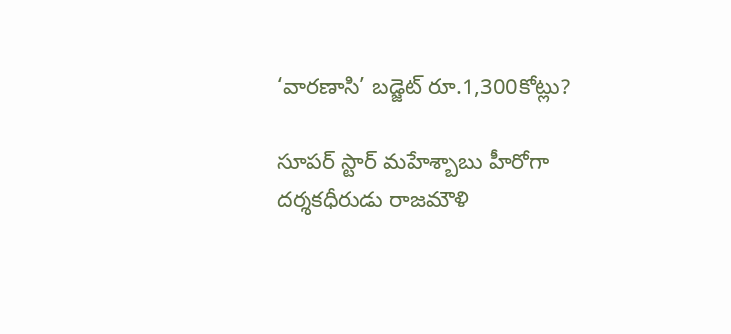‘వారణాసి’ బడ్జెట్ రూ.1,300కోట్లు?

సూపర్ స్టార్ మహేశ్బాబు హీరోగా దర్శకధీరుడు రాజమౌళి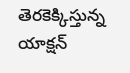తెరకెక్కిస్తున్న యాక్షన్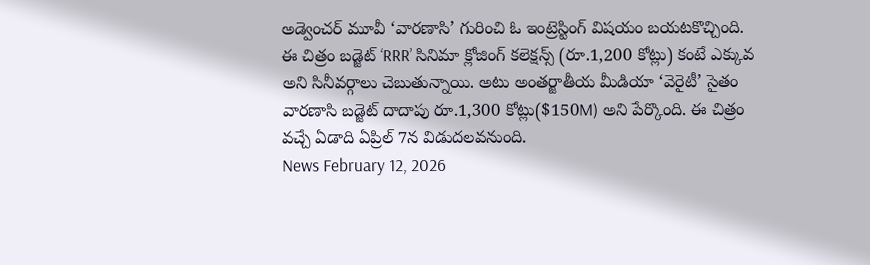అడ్వెంచర్ మూవీ ‘వారణాసి’ గురించి ఓ ఇంట్రెస్టింగ్ విషయం బయటకొచ్చింది. ఈ చిత్రం బడ్జెట్ ‘RRR’ సినిమా క్లోజింగ్ కలెక్షన్స్ (రూ.1,200 కోట్లు) కంటే ఎక్కువ అని సినీవర్గాలు చెబుతున్నాయి. అటు అంతర్జాతీయ మీడియా ‘వెరైటీ’ సైతం వారణాసి బడ్జెట్ దాదాపు రూ.1,300 కోట్లు($150M) అని పేర్కొంది. ఈ చిత్రం వచ్చే ఏడాది ఏప్రిల్ 7న విడుదలవనుంది.
News February 12, 2026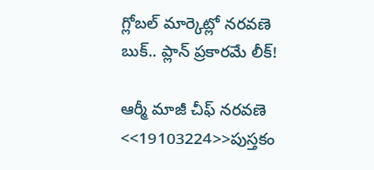గ్లోబల్ మార్కెట్లో నరవణె బుక్.. ప్లాన్ ప్రకారమే లీక్!

ఆర్మీ మాజీ చీఫ్ నరవణె <<19103224>>పుస్తకం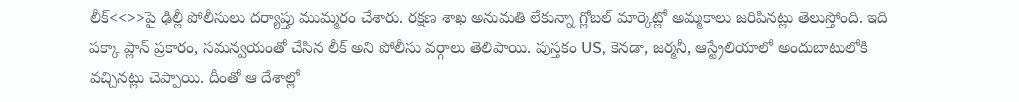లీక్<<>>పై ఢిల్లీ పోలీసులు దర్యాప్తు ముమ్మరం చేశారు. రక్షణ శాఖ అనుమతి లేకున్నా గ్లోబల్ మార్కెట్లో అమ్మకాలు జరిపినట్లు తెలుస్తోంది. ఇది పక్కా ప్లాన్ ప్రకారం, సమన్వయంతో చేసిన లీక్ అని పోలీసు వర్గాలు తెలిపాయి. పుస్తకం US, కెనడా, జర్మనీ, ఆస్ట్రేలియాలో అందుబాటులోకి వచ్చినట్లు చెప్పాయి. దీంతో ఆ దేశాల్లో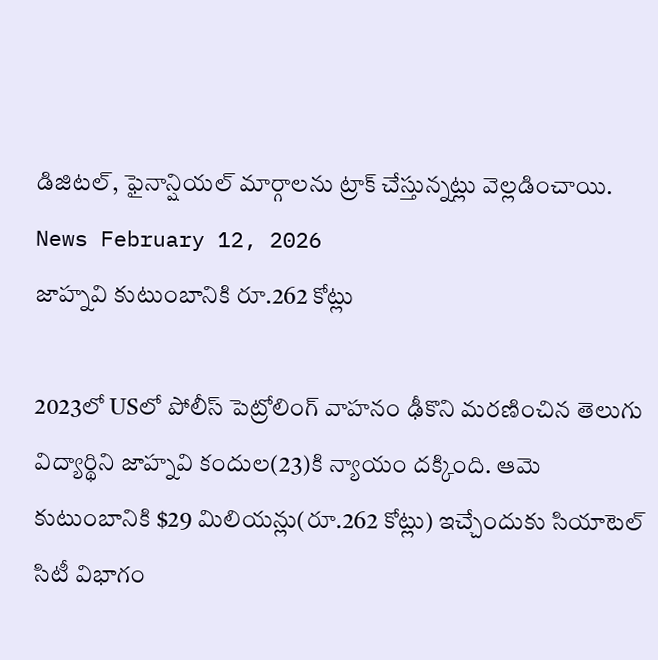డిజిటల్, ఫైనాన్షియల్ మార్గాలను ట్రాక్ చేస్తున్నట్లు వెల్లడించాయి.
News February 12, 2026
జాహ్నవి కుటుంబానికి రూ.262 కోట్లు

2023లో USలో పోలీస్ పెట్రోలింగ్ వాహనం ఢీకొని మరణించిన తెలుగు విద్యార్థిని జాహ్నవి కందుల(23)కి న్యాయం దక్కింది. ఆమె కుటుంబానికి $29 మిలియన్లు(రూ.262 కోట్లు) ఇచ్చేందుకు సియాటెల్ సిటీ విభాగం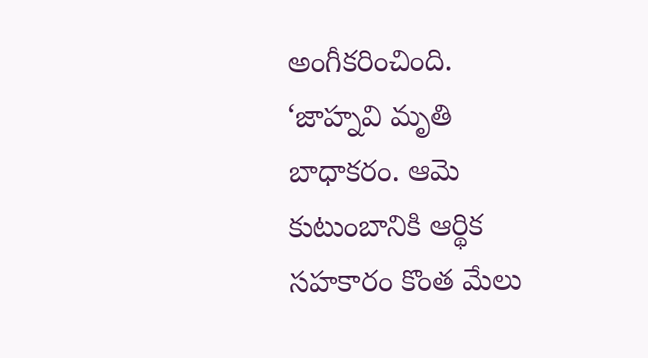అంగీకరించింది. ‘జాహ్నవి మృతి బాధాకరం. ఆమె కుటుంబానికి ఆర్థిక సహకారం కొంత మేలు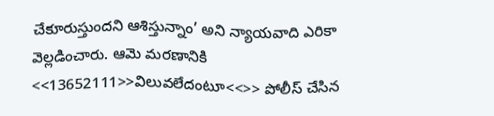చేకూరుస్తుందని ఆశిస్తున్నాం’ అని న్యాయవాది ఎరికా వెల్లడించారు. ఆమె మరణానికి <<13652111>>విలువలేదంటూ<<>> పోలీస్ చేసిన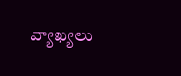వ్యాఖ్యలు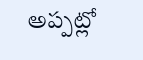అప్పట్లో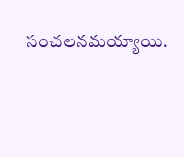సంచలనమయ్యాయి.